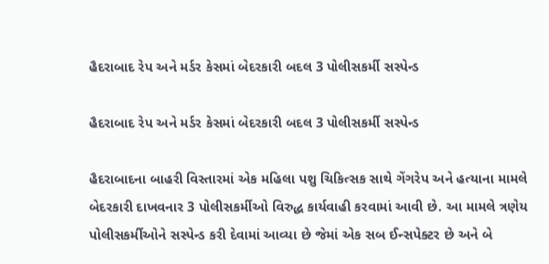હૈદરાબાદ રેપ અને મર્ડર કેસમાં બેદરકારી બદલ 3 પોલીસકર્મી સસ્પેન્ડ

હૈદરાબાદ રેપ અને મર્ડર કેસમાં બેદરકારી બદલ 3 પોલીસકર્મી સસ્પેન્ડ

હૈદરાબાદના બાહરી વિસ્તારમાં એક મહિલા પશુ ચિકિત્સક સાથે ગેંગરેપ અને હત્યાના મામલે બેદરકારી દાખવનાર 3 પોલીસકર્મીઓ વિરુદ્ધ કાર્યવાહી કરવામાં આવી છે. આ મામલે ત્રણેય પોલીસકર્મીઓને સસ્પેન્ડ કરી દેવામાં આવ્યા છે જેમાં એક સબ ઈન્સપેક્ટર છે અને બે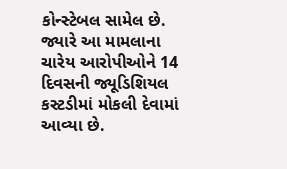કોન્સ્ટેબલ સામેલ છે. જ્યારે આ મામલાના ચારેય આરોપીઓને 14 દિવસની જ્યૂડિશિયલ કસ્ટડીમાં મોકલી દેવામાં આવ્યા છે.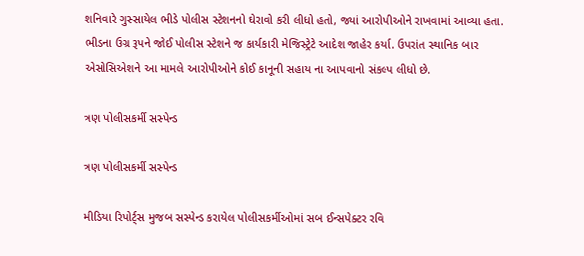શનિવારે ગુસ્સાયેલ ભીડે પોલીસ સ્ટેશનનો ઘેરાવો કરી લીધો હતો, જ્યાં આરોપીઓને રાખવામાં આવ્યા હતા. ભીડના ઉગ્ર રૂપને જોઈ પોલીસ સ્ટેશને જ કાર્યકારી મેજિસ્ટ્રેટે આદેશ જાહેર કર્યા. ઉપરાંત સ્થાનિક બાર એસોસિએશને આ મામલે આરોપીઓને કોઈ કાનૂની સહાય ના આપવાનો સંકલ્પ લીધો છે.

ત્રણ પોલીસકર્મી સસ્પેન્ડ

ત્રણ પોલીસકર્મી સસ્પેન્ડ

મીડિયા રિપોર્ટ્સ મુજબ સસ્પેન્ડ કરાયેલ પોલીસકર્મીઓમાં સબ ઈન્સપેક્ટર રવિ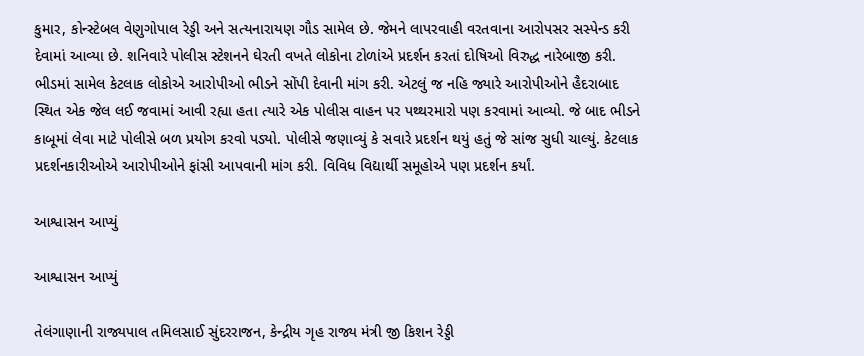કુમાર, કોન્સ્ટેબલ વેણુગોપાલ રેડ્ડી અને સત્યનારાયણ ગૌડ સામેલ છે. જેમને લાપરવાહી વરતવાના આરોપસર સસ્પેન્ડ કરી દેવામાં આવ્યા છે. શનિવારે પોલીસ સ્ટેશનને ઘેરતી વખતે લોકોના ટોળાંએ પ્રદર્શન કરતાં દોષિઓ વિરુદ્ધ નારેબાજી કરી. ભીડમાં સામેલ કેટલાક લોકોએ આરોપીઓ ભીડને સોંપી દેવાની માંગ કરી. એટલું જ નહિ જ્યારે આરોપીઓને હૈદરાબાદ સ્થિત એક જેલ લઈ જવામાં આવી રહ્યા હતા ત્યારે એક પોલીસ વાહન પર પથ્થરમારો પણ કરવામાં આવ્યો. જે બાદ ભીડને કાબૂમાં લેવા માટે પોલીસે બળ પ્રયોગ કરવો પડ્યો. પોલીસે જણાવ્યું કે સવારે પ્રદર્શન થયું હતું જે સાંજ સુધી ચાલ્યું. કેટલાક પ્રદર્શનકારીઓએ આરોપીઓને ફાંસી આપવાની માંગ કરી. વિવિધ વિદ્યાર્થી સમૂહોએ પણ પ્રદર્શન કર્યાં.

આશ્વાસન આપ્યું

આશ્વાસન આપ્યું

તેલંગાણાની રાજ્યપાલ તમિલસાઈ સુંદરરાજન, કેન્દ્રીય ગૃહ રાજ્ય મંત્રી જી કિશન રેડ્ડી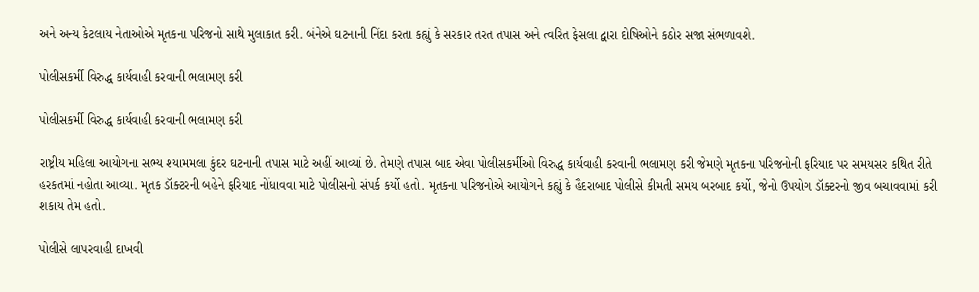અને અન્ય કેટલાય નેતાઓએ મૃતકના પરિજનો સાથે મુલાકાત કરી. બંનેએ ઘટનાની નિંદા કરતા કહ્યું કે સરકાર તરત તપાસ અને ત્વરિત ફેસલા દ્વારા દોષિઓને કઠોર સજા સંભળાવશે.

પોલીસકર્મી વિરુદ્ધ કાર્યવાહી કરવાની ભલામણ કરી

પોલીસકર્મી વિરુદ્ધ કાર્યવાહી કરવાની ભલામણ કરી

રાષ્ટ્રીય મહિલા આયોગના સભ્ય શ્યામમલા કુંદર ઘટનાની તપાસ માટે અહીં આવ્યાં છે. તેમણે તપાસ બાદ એવા પોલીસકર્મીઓ વિરુદ્ધ કાર્યવાહી કરવાની ભલામણ કરી જેમણે મૃતકના પરિજનોની ફરિયાદ પર સમયસર કથિત રીતે હરકતમાં નહોતા આવ્યા. મૃતક ડૉક્ટરની બહેને ફરિયાદ નોંધાવવા માટે પોલીસનો સંપર્ક કર્યો હતો. મૃતકના પરિજનોએ આયોગને કહ્યું કે હૈદરાબાદ પોલીસે કીમતી સમય બરબાદ કર્યો, જેનો ઉપયોગ ડૉક્ટરનો જીવ બચાવવામાં કરી શકાય તેમ હતો.

પોલીસે લાપરવાહી દાખવી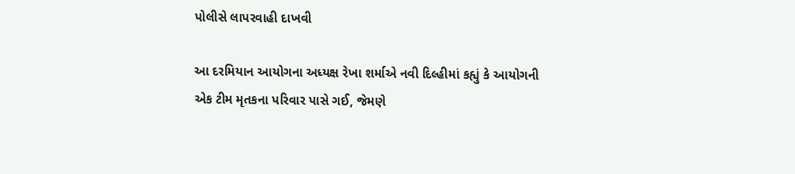પોલીસે લાપરવાહી દાખવી

આ દરમિયાન આયોગના અધ્યક્ષ રેખા શર્માએ નવી દિલ્હીમાં કહ્યું કે આયોગની એક ટીમ મૃતકના પરિવાર પાસે ગઈ, જેમણે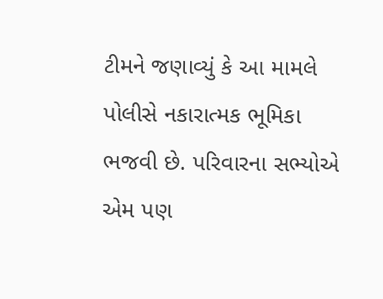ટીમને જણાવ્યું કે આ મામલે પોલીસે નકારાત્મક ભૂમિકા ભજવી છે. પરિવારના સભ્યોએ એમ પણ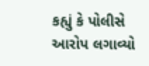કહ્યું કે પોલીસે આરોપ લગાવ્યો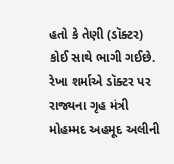હતો કે તેણી (ડૉક્ટર) કોઈ સાથે ભાગી ગઈછે. રેખા શર્માએ ડૉક્ટર પર રાજ્યના ગૃહ મંત્રી મોહમ્મદ અહમૂદ અલીની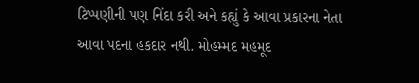ટિપ્પણીની પણ નિંદા કરી અને કહ્યું કે આવા પ્રકારના નેતા આવા પદના હકદાર નથી. મોહમ્મદ મહમૂદ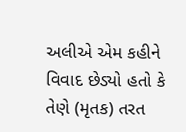અલીએ એમ કહીને વિવાદ છેડ્યો હતો કે તેણે (મૃતક) તરત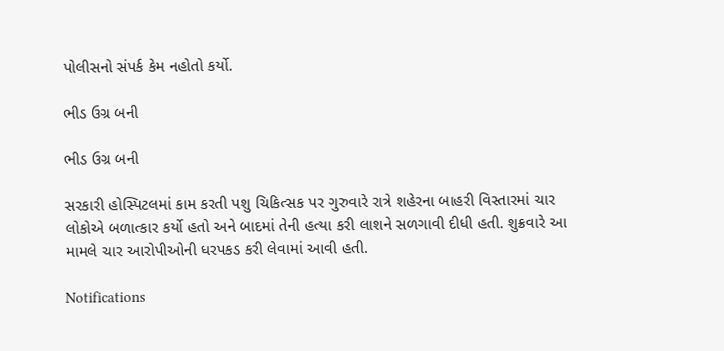પોલીસનો સંપર્ક કેમ નહોતો કર્યો.

ભીડ ઉગ્ર બની

ભીડ ઉગ્ર બની

સરકારી હોસ્પિટલમાં કામ કરતી પશુ ચિકિત્સક પર ગુરુવારે રાત્રે શહેરના બાહરી વિસ્તારમાં ચાર લોકોએ બળાત્કાર કર્યો હતો અને બાદમાં તેની હત્યા કરી લાશને સળગાવી દીધી હતી. શુક્રવારે આ મામલે ચાર આરોપીઓની ધરપકડ કરી લેવામાં આવી હતી.

Notifications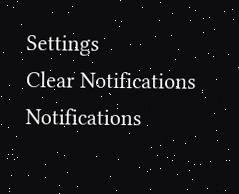Settings
Clear Notifications
Notifications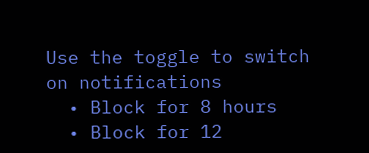Use the toggle to switch on notifications
  • Block for 8 hours
  • Block for 12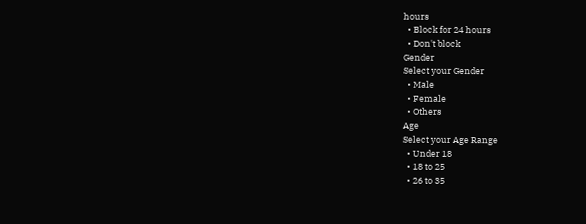hours
  • Block for 24 hours
  • Don't block
Gender
Select your Gender
  • Male
  • Female
  • Others
Age
Select your Age Range
  • Under 18
  • 18 to 25
  • 26 to 35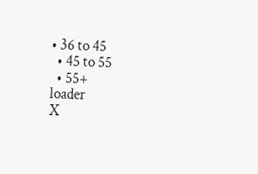• 36 to 45
  • 45 to 55
  • 55+
loader
X